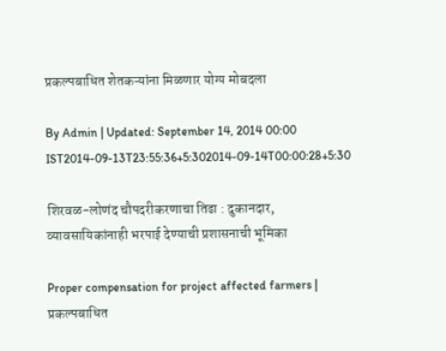प्रकल्पबाधित शेतकऱ्यांना मिळणार योग्य मोबदला

By Admin | Updated: September 14, 2014 00:00 IST2014-09-13T23:55:36+5:302014-09-14T00:00:28+5:30

शिरवळ-लोणंद चौपदरीकरणाचा तिढा : दुकानदार, व्यावसायिकांनाही भरपाई देण्याची प्रशासनाची भूमिका

Proper compensation for project affected farmers | प्रकल्पबाधित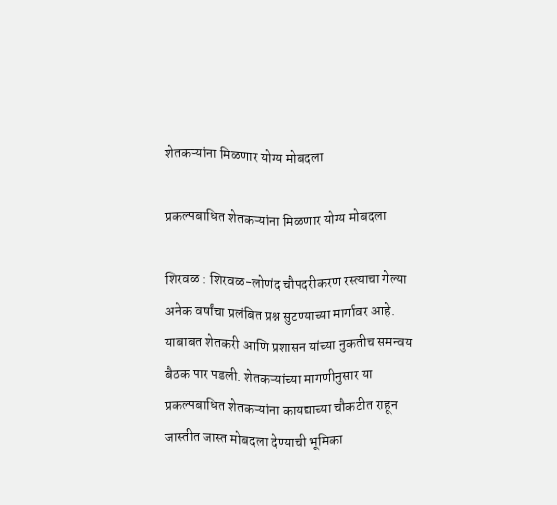शेतकऱ्यांना मिळणार योग्य मोबदला

प्रकल्पबाधित शेतकऱ्यांना मिळणार योग्य मोबदला

शिरवळ : शिरवळ-लोणंद चौपदरीकरण रस्त्याचा गेल्या अनेक वर्षांचा प्रलंबित प्रश्न सुटण्याच्या मार्गावर आहे. याबाबत शेतकरी आणि प्रशासन यांच्या नुकतीच समन्वय बैठक पार पडली. शेतकऱ्यांच्या मागणीनुसार या प्रकल्पबाधित शेतकऱ्यांना कायद्याच्या चौकटीत राहून जास्तीत जास्त मोबदला देण्याची भूमिका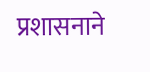प्रशासनाने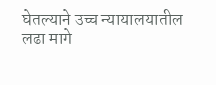घेतल्याने उच्च न्यायालयातील लढा मागे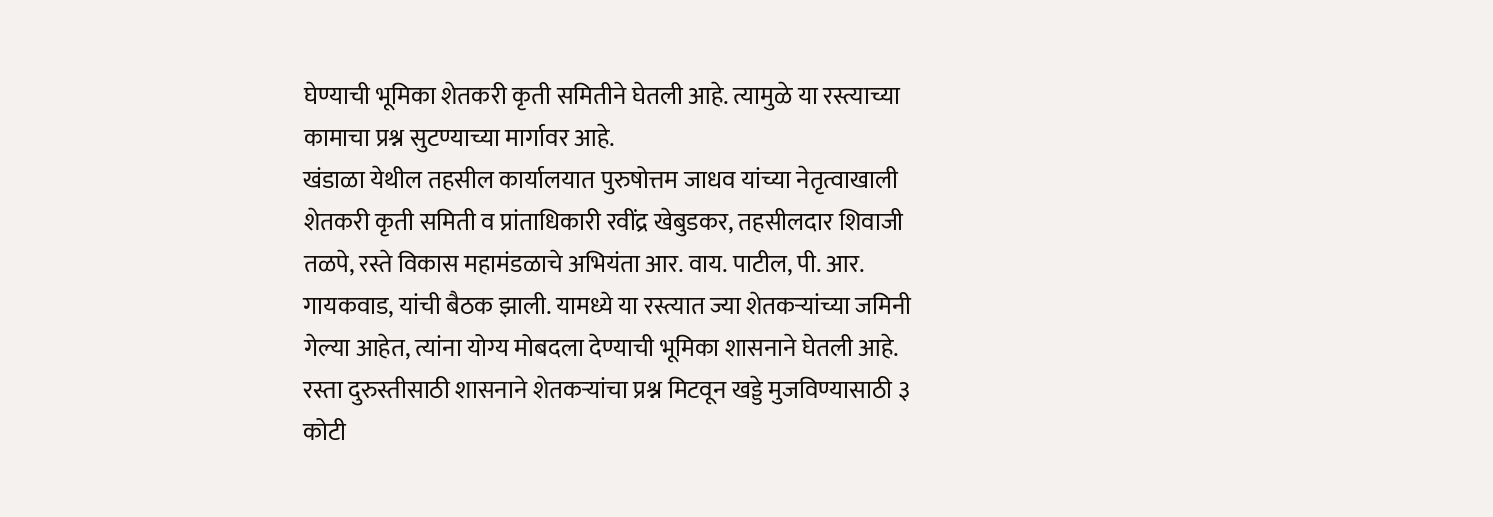घेण्याची भूमिका शेतकरी कृती समितीने घेतली आहे. त्यामुळे या रस्त्याच्या कामाचा प्रश्न सुटण्याच्या मार्गावर आहे.
खंडाळा येथील तहसील कार्यालयात पुरुषोत्तम जाधव यांच्या नेतृत्वाखाली शेतकरी कृती समिती व प्रांताधिकारी रवींद्र खेबुडकर, तहसीलदार शिवाजी तळपे, रस्ते विकास महामंडळाचे अभियंता आर. वाय. पाटील, पी. आर. गायकवाड, यांची बैठक झाली. यामध्ये या रस्त्यात ज्या शेतकऱ्यांच्या जमिनी गेल्या आहेत, त्यांना योग्य मोबदला देण्याची भूमिका शासनाने घेतली आहे.
रस्ता दुरुस्तीसाठी शासनाने शेतकऱ्यांचा प्रश्न मिटवून खड्डे मुजविण्यासाठी ३ कोटी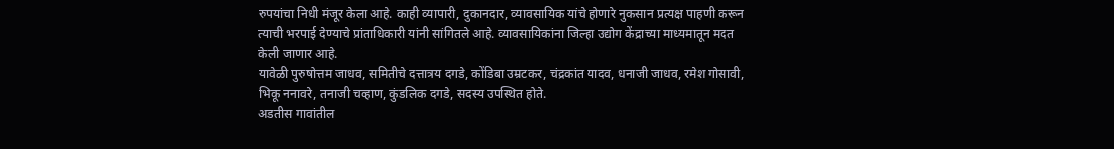रुपयांचा निधी मंजूर केला आहे. काही व्यापारी, दुकानदार, व्यावसायिक यांचे होणारे नुकसान प्रत्यक्ष पाहणी करून त्याची भरपाई देण्याचे प्रांताधिकारी यांनी सांगितले आहे. व्यावसायिकांना जिल्हा उद्योग केंद्राच्या माध्यमातून मदत केली जाणार आहे.
यावेळी पुरुषोत्तम जाधव, समितीचे दत्तात्रय दगडे, कोंडिबा उम्रटकर, चंद्रकांत यादव, धनाजी जाधव, रमेश गोसावी, भिकू ननावरे, तनाजी चव्हाण, कुंडलिक दगडे, सदस्य उपस्थित होते.
अडतीस गावांतील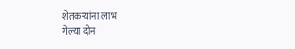शेतकऱ्यांना लाभ
गेल्या दोन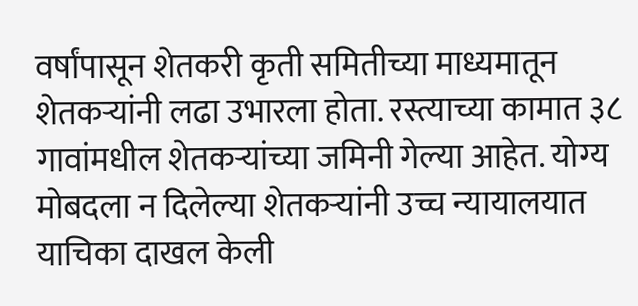वर्षांपासून शेतकरी कृती समितीच्या माध्यमातून शेतकऱ्यांनी लढा उभारला होता. रस्त्याच्या कामात ३८ गावांमधील शेतकऱ्यांच्या जमिनी गेल्या आहेत. योग्य मोबदला न दिलेल्या शेतकऱ्यांनी उच्च न्यायालयात याचिका दाखल केली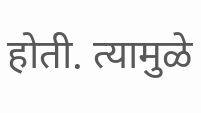होती. त्यामुळे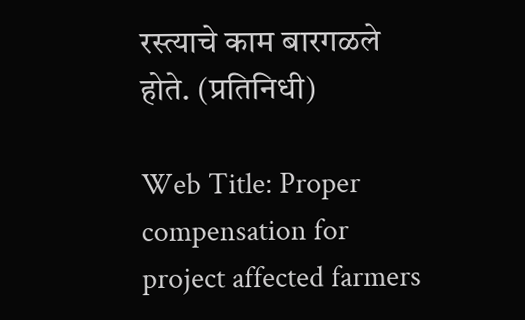रस्त्याचे काम बारगळले होते. (प्रतिनिधी)

Web Title: Proper compensation for project affected farmers